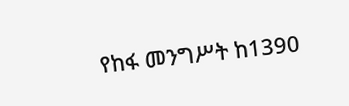የከፋ መንግሥት ከ1390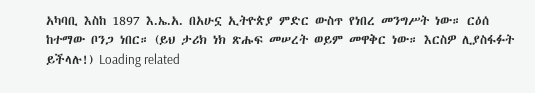አካባቢ እስከ 1897 እ.ኤ.አ. በአሁኗ ኢትዮጵያ ምድር ውስጥ የነበረ መንግሥት ነው። ርዕሰ ከተማው ቦንጋ ነበር። (ይህ ታሪክ ነክ ጽሑፍ መሠረት ወይም መዋቅር ነው። እርስዎ ሊያስፋፉት ይችላሉ!) Loading related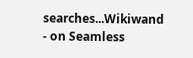searches...Wikiwand - on Seamless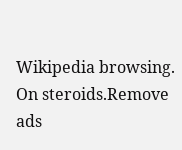Wikipedia browsing. On steroids.Remove ads